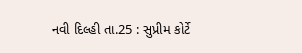નવી દિલ્હી તા.25 : સુપ્રીમ કોર્ટે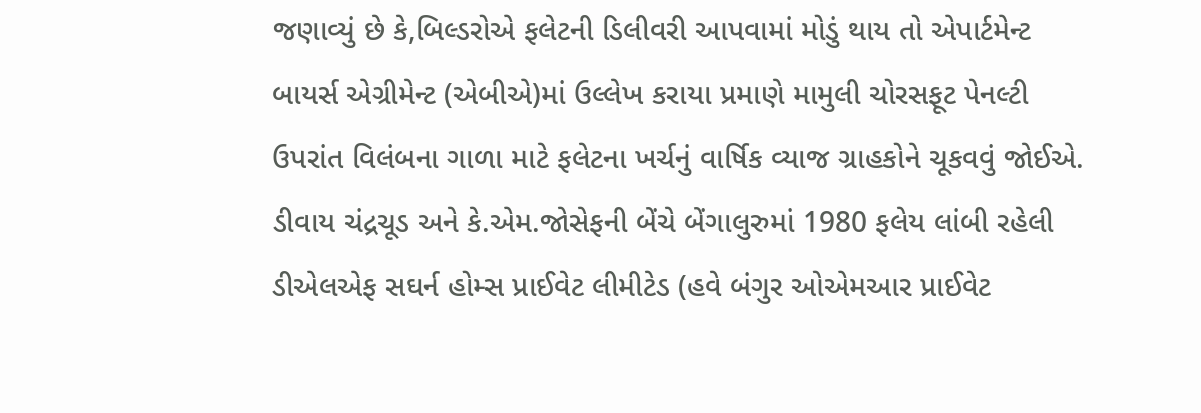જણાવ્યું છે કે,બિલ્ડરોએ ફલેટની ડિલીવરી આપવામાં મોડું થાય તો એપાર્ટમેન્ટ બાયર્સ એગ્રીમેન્ટ (એબીએ)માં ઉલ્લેખ કરાયા પ્રમાણે મામુલી ચોરસફૂટ પેનલ્ટી ઉપરાંત વિલંબના ગાળા માટે ફલેટના ખર્ચનું વાર્ષિક વ્યાજ ગ્રાહકોને ચૂકવવું જોઈએ.
ડીવાય ચંદ્રચૂડ અને કે.એમ.જોસેફની બેંચે બેંગાલુરુમાં 1980 ફલેય લાંબી રહેલી ડીએલએફ સઘર્ન હોમ્સ પ્રાઈવેટ લીમીટેડ (હવે બંગુર ઓએમઆર પ્રાઈવેટ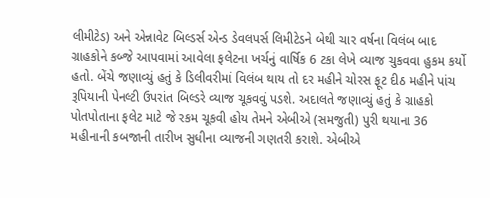લીમીટેડ) અને એન્નાવેટ બિલ્ડર્સ એન્ડ ડેવલપર્સ લિમીટેડને બેથી ચાર વર્ષના વિલંબ બાદ ગ્રાહકોને કબ્જે આપવામાં આવેલા ફલેટના ખર્ચનું વાર્ષિક 6 ટકા લેખે વ્યાજ ચુકવવા હુકમ કર્યો હતો. બેંચે જણાવ્યું હતું કે ડિલીવરીમાં વિલંબ થાય તો દર મહીને ચોરસ ફૂટ દીઠ મહીને પાંચ રૂપિયાની પેનલ્ટી ઉપરાંત બિલ્ડરે વ્યાજ ચૂકવવું પડશે. અદાલતે જણાવ્યું હતું કે ગ્રાહકો પોતપોતાના ફલેટ માટે જે રકમ ચૂકવી હોય તેમને એબીએ (સમજુતી) પુરી થયાના 36 મહીનાની કબજાની તારીખ સુધીના વ્યાજની ગણતરી કરાશે. એબીએ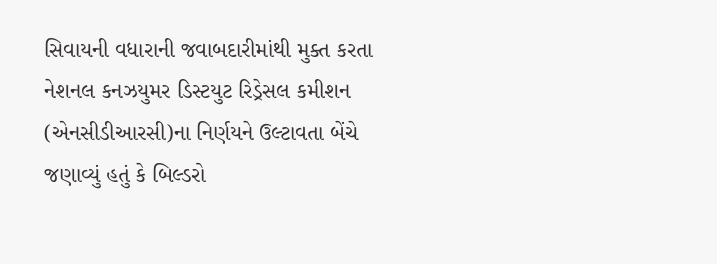સિવાયની વધારાની જવાબદારીમાંથી મુક્ત કરતા નેશનલ કનઝયુમર ડિસ્ટયુટ રિડ્રેસલ કમીશન (એનસીડીઆરસી)ના નિર્ણયને ઉલ્ટાવતા બેંચે જણાવ્યું હતું કે બિલ્ડરો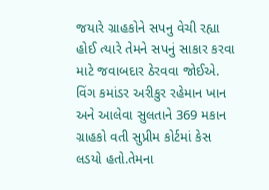જયારે ગ્રાહકોને સપનુ વેચી રહ્યા હોઈ ત્યારે તેમને સપનું સાકાર કરવા માટે જવાબદાર ઠેરવવા જોઈએ.
વિંગ કમાંડર અરીકુર રહેમાન ખાન અને આલેવા સુલતાને 369 મકાન ગ્રાહકો વતી સુપ્રીમ કોર્ટમાં કેસ લડયો હતો.તેમના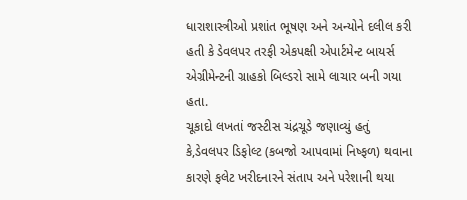ધારાશાસ્ત્રીઓ પ્રશાંત ભૂષણ અને અન્યોને દલીલ કરી હતી કે ડેવલપર તરફી એકપક્ષી એપાર્ટમેન્ટ બાયર્સ એગ્રીમેન્ટની ગ્રાહકો બિલ્ડરો સામે લાચાર બની ગયા હતા.
ચૂકાદો લખતાં જસ્ટીસ ચંદ્રચૂડે જણાવ્યું હતું કે,ડેવલપર ડિફોલ્ટ (કબજો આપવામાં નિષ્ફળ) થવાના કારણે ફલેટ ખરીદનારને સંતાપ અને પરેશાની થયા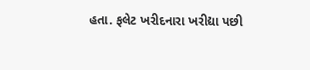હતા. ફલેટ ખરીદનારા ખરીદ્યા પછી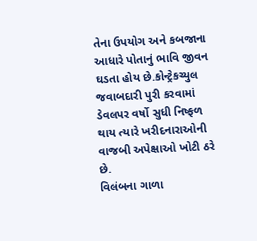તેના ઉપયોગ અને કબજાના આધારે પોતાનું ભાવિ જીવન ઘડતા હોય છે.કોન્ટ્રેકચ્યુલ જવાબદારી પુરી કરવામાં ડેવલપર વર્ષો સુધી નિષ્ફળ થાય ત્યારે ખરીદનારાઓની વાજબી અપેક્ષાઓ ખોટી ઠરે છે.
વિલંબના ગાળા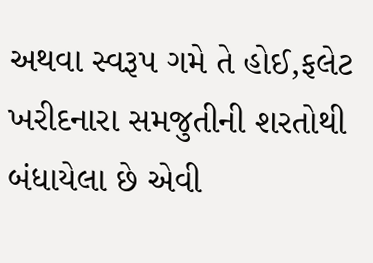અથવા સ્વરૂપ ગમે તે હોઈ,ફલેટ ખરીદનારા સમજુતીની શરતોથી બંધાયેલા છે એવી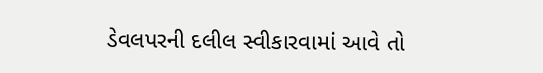ડેવલપરની દલીલ સ્વીકારવામાં આવે તો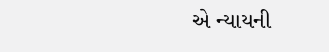એ ન્યાયની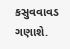કસુવવાવડ ગણાશે.